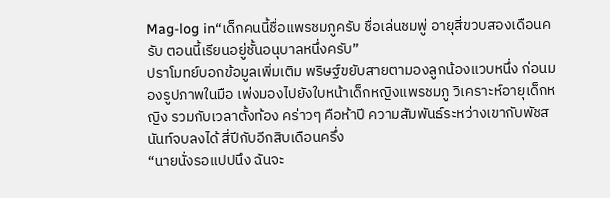Mag-log in“เด็กคนนี้ชื่อแพรชมภูครับ ชื่อเล่นชมพู่ อายุสี่ขวบสองเดือนครับ ตอนนี้เรียนอยู่ชั้นอนุบาลหนึ่งครับ”
ปราโมทย์บอกข้อมูลเพิ่มเติม พริษฐ์ขยับสายตามองลูกน้องแวบหนึ่ง ก่อนมองรูปภาพในมือ เพ่งมองไปยังใบหน้าเด็กหญิงแพรชมภู วิเคราะห์อายุเด็กหญิง รวมกับเวลาตั้งท้อง คร่าวๆ คือห้าปี ความสัมพันธ์ระหว่างเขากับพัชสนันท์จบลงได้ สี่ปีกับอีกสิบเดือนครึ่ง
“นายนั่งรอแปปนึง ฉันจะ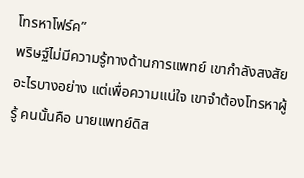โทรหาโฟร์ค”
พริษฐ์ไม่มีความรู้ทางด้านการแพทย์ เขากำลังสงสัยอะไรบางอย่าง แต่เพื่อความแน่ใจ เขาจำต้องโทรหาผู้รู้ คนนั้นคือ นายแพทย์ดิส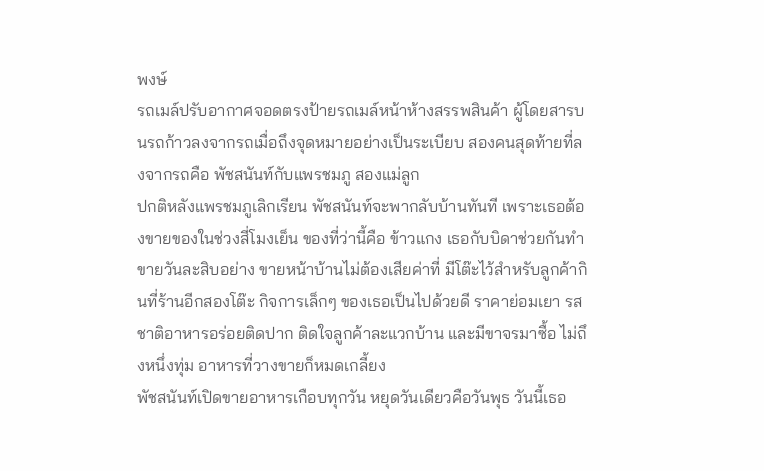พงษ์
รถเมล์ปรับอากาศจอดตรงป้ายรถเมล์หน้าห้างสรรพสินค้า ผู้โดยสารบนรถก้าวลงจากรถเมื่อถึงจุดหมายอย่างเป็นระเบียบ สองคนสุดท้ายที่ลงจากรถคือ พัชสนันท์กับแพรชมภู สองแม่ลูก
ปกติหลังแพรชมภูเลิกเรียน พัชสนันท์จะพากลับบ้านทันที เพราะเธอต้องขายของในช่วงสี่โมงเย็น ของที่ว่านี้คือ ข้าวแกง เธอกับบิดาช่วยกันทำขายวันละสิบอย่าง ขายหน้าบ้านไม่ต้องเสียค่าที่ มีโต๊ะไว้สำหรับลูกค้ากินที่ร้านอีกสองโต๊ะ กิจการเล็กๆ ของเธอเป็นไปด้วยดี ราคาย่อมเยา รสชาติอาหารอร่อยติดปาก ติดใจลูกค้าละแวกบ้าน และมีขาจรมาซื้อ ไม่ถึงหนึ่งทุ่ม อาหารที่วางขายก็หมดเกลี้ยง
พัชสนันท์เปิดขายอาหารเกือบทุกวัน หยุดวันเดียวคือวันพุธ วันนี้เธอ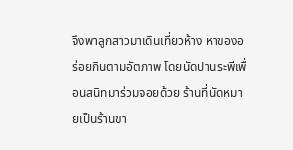จึงพาลูกสาวมาเดินเที่ยวห้าง หาของอร่อยกินตามอัตภาพ โดยนัดปานระพีเพื่อนสนิทมาร่วมจอยด้วย ร้านที่นัดหมายเป็นร้านขา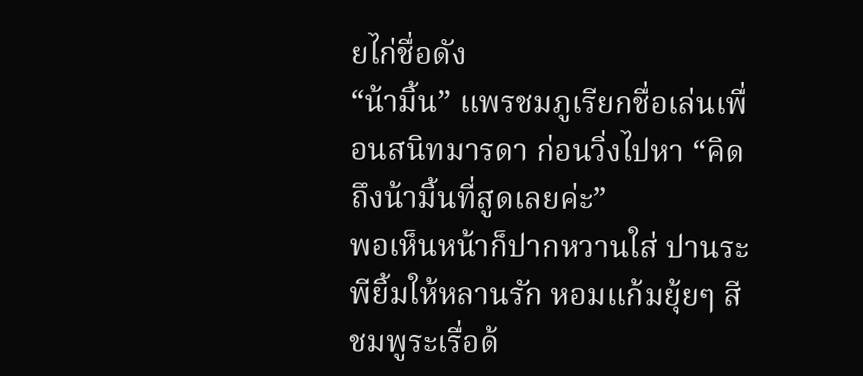ยไก่ชื่อดัง
“น้ามิ้น” แพรชมภูเรียกชื่อเล่นเพื่อนสนิทมารดา ก่อนวิ่งไปหา “คิดถึงน้ามิ้นที่สูดเลยค่ะ”
พอเห็นหน้าก็ปากหวานใส่ ปานระพียิ้มให้หลานรัก หอมแก้มยุ้ยๆ สีชมพูระเรื่อด้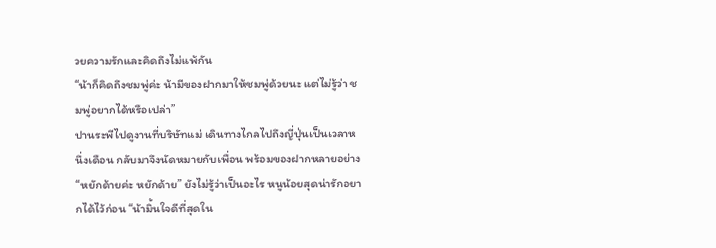วยความรักและคิดถึงไม่แพ้กัน
“น้าก็คิดถึงชมพู่ค่ะ น้ามีของฝากมาให้ชมพู่ด้วยนะ แต่ไม่รู้ว่า ชมพู่อยากได้หรือเปล่า”
ปานระพีไปดูงานที่บริษัทแม่ เดินทางไกลไปถึงญี่ปุ่นเป็นเวลาหนึ่งเดือน กลับมาจึงนัดหมายกับเพื่อน พร้อมของฝากหลายอย่าง
“หยักด้ายค่ะ หยักด้าย” ยังไม่รู้ว่าเป็นอะไร หนูน้อยสุดน่ารักอยากได้ไว้ก่อน “น้ามิ้นใจดีที่สุดใน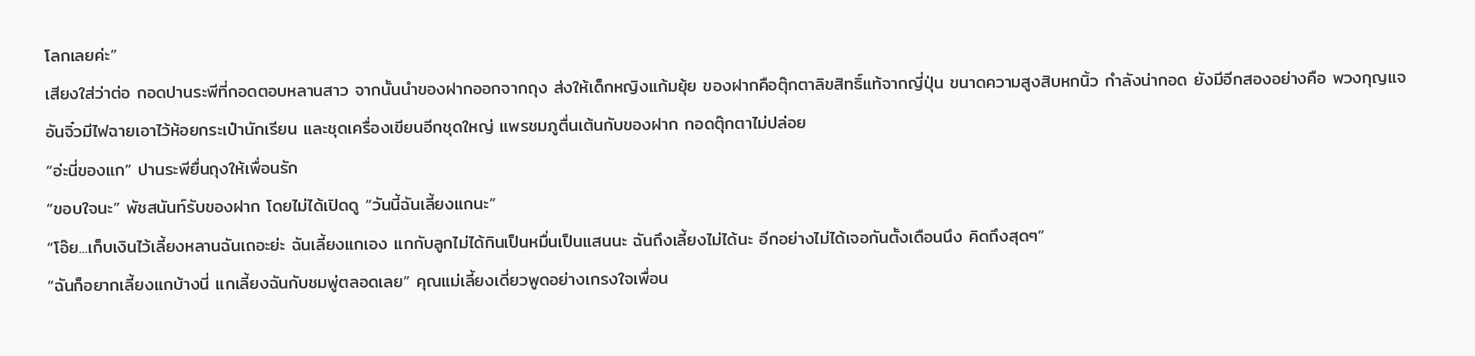โลกเลยค่ะ”
เสียงใส่ว่าต่อ กอดปานระพีที่กอดตอบหลานสาว จากนั้นนำของฝากออกจากถุง ส่งให้เด็กหญิงแก้มยุ้ย ของฝากคือตุ๊กตาลิขสิทธิ์แท้จากญี่ปุ่น ขนาดความสูงสิบหกนิ้ว กำลังน่ากอด ยังมีอีกสองอย่างคือ พวงกุญแจอันจิ๋วมีไฟฉายเอาไว้ห้อยกระเป๋านักเรียน และชุดเครื่องเขียนอีกชุดใหญ่ แพรชมภูตื่นเต้นกับของฝาก กอดตุ๊กตาไม่ปล่อย
“อ่ะนี่ของแก” ปานระพียื่นถุงให้เพื่อนรัก
“ขอบใจนะ” พัชสนันท์รับของฝาก โดยไม่ได้เปิดดู “วันนี้ฉันเลี้ยงแกนะ”
“โอ๊ย...เก็บเงินไว้เลี้ยงหลานฉันเถอะย่ะ ฉันเลี้ยงแกเอง แกกับลูกไม่ได้กินเป็นหมื่นเป็นแสนนะ ฉันถึงเลี้ยงไม่ได้นะ อีกอย่างไม่ได้เจอกันตั้งเดือนนึง คิดถึงสุดๆ”
“ฉันก็อยากเลี้ยงแกบ้างนี่ แกเลี้ยงฉันกับชมพู่ตลอดเลย” คุณแม่เลี้ยงเดี่ยวพูดอย่างเกรงใจเพื่อน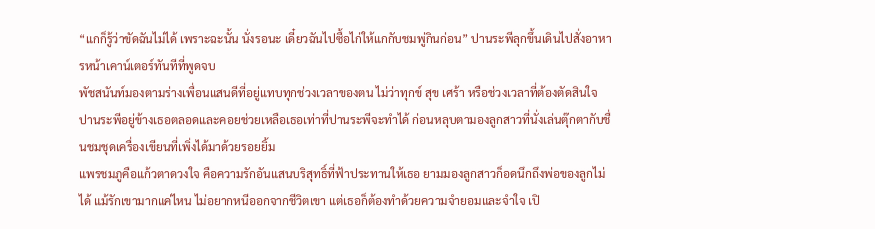“แกก็รู้ว่าขัดฉันไม่ได้ เพราะฉะนั้น นั่งรอนะ เดี๋ยวฉันไปซื้อไก่ให้แกกับชมพู่กินก่อน” ปานระพีลุกขึ้นเดินไปสั่งอาหารหน้าเคาน์เตอร์ทันทีที่พูดจบ
พัชสนันท์มองตามร่างเพื่อนแสนดีที่อยู่แทบทุกช่วงเวลาของตน ไม่ว่าทุกข์ สุข เศร้า หรือช่วงเวลาที่ต้องตัดสินใจ ปานระพีอยู่ข้างเธอตลอดและคอยช่วยเหลือเธอเท่าที่ปานระพีจะทำได้ ก่อนหลุบตามองลูกสาวที่นั่งเล่นตุ๊กตากับชื่นชมชุดเครื่องเขียนที่เพิ่งได้มาด้วยรอยยิ้ม
แพรชมภูคือแก้วตาดวงใจ คือความรักอันแสนบริสุทธิ์ที่ฟ้าประทานให้เธอ ยามมองลูกสาวก็อดนึกถึงพ่อของลูกไม่ได้ แม้รักเขามากแค่ไหน ไม่อยากหนีออกจากชีวิตเขา แต่เธอก็ต้องทำด้วยความจำยอมและจำใจ เปิ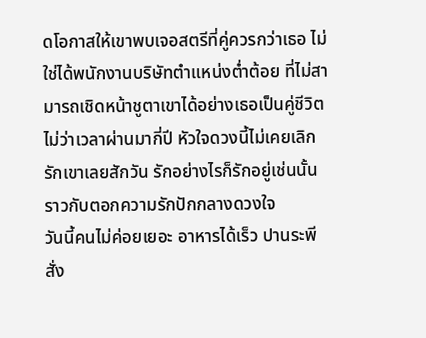ดโอกาสให้เขาพบเจอสตรีที่คู่ควรกว่าเธอ ไม่ใช่ได้พนักงานบริษัทตำแหน่งต่ำต้อย ที่ไม่สามารถเชิดหน้าชูตาเขาได้อย่างเธอเป็นคู่ชีวิต ไม่ว่าเวลาผ่านมากี่ปี หัวใจดวงนี้ไม่เคยเลิกรักเขาเลยสักวัน รักอย่างไรก็รักอยู่เช่นนั้น ราวกับตอกความรักปักกลางดวงใจ
วันนี้คนไม่ค่อยเยอะ อาหารได้เร็ว ปานระพีสั่ง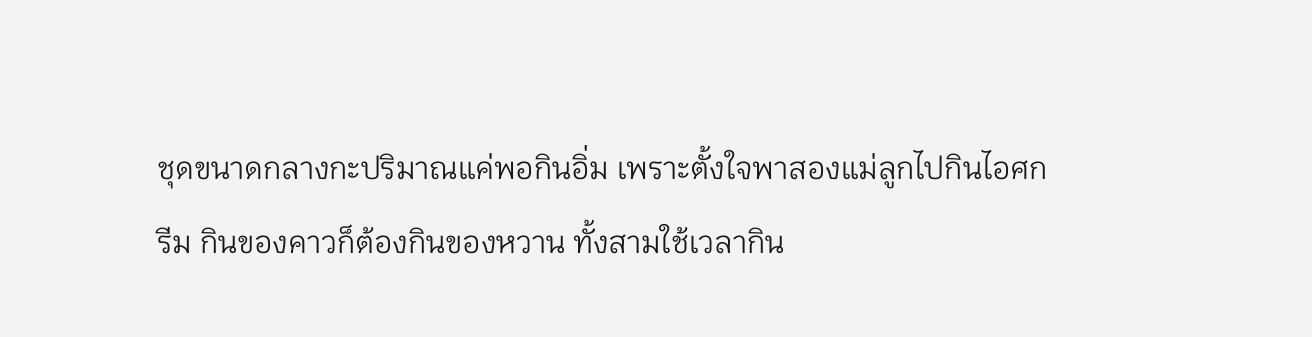ชุดขนาดกลางกะปริมาณแค่พอกินอิ่ม เพราะตั้งใจพาสองแม่ลูกไปกินไอศกรีม กินของคาวก็ต้องกินของหวาน ทั้งสามใช้เวลากิน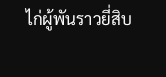ไก่ผู้พันราวยี่สิบ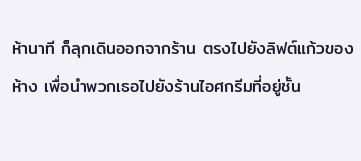ห้านาที ก็ลุกเดินออกจากร้าน ตรงไปยังลิฟต์แก้วของห้าง เพื่อนำพวกเธอไปยังร้านไอศกรีมที่อยู่ชั้น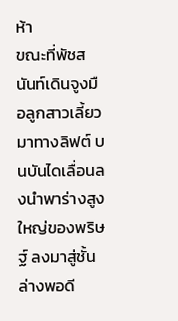ห้า
ขณะที่พัชสนันท์เดินจูงมือลูกสาวเลี้ยวมาทางลิฟต์ บนบันไดเลื่อนลงนำพาร่างสูงใหญ่ของพริษฐ์ ลงมาสู่ชั้นล่างพอดี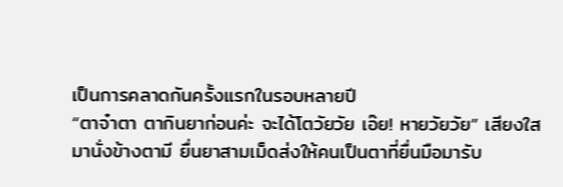เป็นการคลาดกันครั้งแรกในรอบหลายปี
“ตาจ๋าตา ตากินยาก่อนค่ะ จะได้โตวัยวัย เอ๊ย! หายวัยวัย” เสียงใสมานั่งข้างตามี ยื่นยาสามเม็ดส่งให้คนเป็นตาที่ยื่นมือมารับ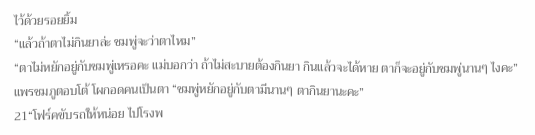ไว้ด้วยรอยยิ้ม
“แล้วถ้าตาไม่กินยาล่ะ ชมพู่จะว่าตาไหม”
“ตาไม่หยักอยู่กับชมพู่เหรอคะ แม่บอกว่า ถ้าไม่สะบายต้องกินยา กินแล้วจะได้หาย ตาก็จะอยู่กับชมพู่นานๆ ไงคะ” แพรชมภูตอบโต้ โผกอดคนเป็นตา “ชมพู่หยักอยู่กับตามีนานๆ ตากินยานะคะ”
21“โฟร์คขับรถให้หน่อย ไปโรงพ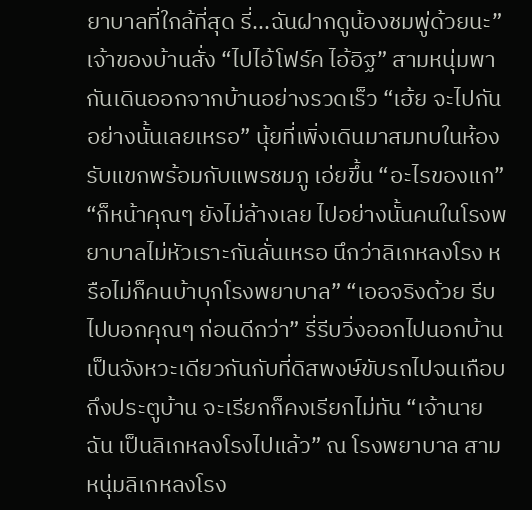ยาบาลที่ใกล้ที่สุด รี่...ฉันฝากดูน้องชมพู่ด้วยนะ” เจ้าของบ้านสั่ง “ไปไอ้โฟร์ค ไอ้อิฐ” สามหนุ่มพากันเดินออกจากบ้านอย่างรวดเร็ว “เฮ้ย จะไปกันอย่างนั้นเลยเหรอ” นุ้ยที่เพิ่งเดินมาสมทบในห้องรับแขกพร้อมกับแพรชมภู เอ่ยขึ้น “อะไรของแก” “ก็หน้าคุณๆ ยังไม่ล้างเลย ไปอย่างนั้นคนในโรงพยาบาลไม่หัวเราะกันลั่นเหรอ นึกว่าลิเกหลงโรง หรือไม่ก็คนบ้าบุกโรงพยาบาล” “เออจริงด้วย รีบไปบอกคุณๆ ก่อนดีกว่า” รี่รีบวิ่งออกไปนอกบ้าน เป็นจังหวะเดียวกันกับที่ดิสพงษ์ขับรถไปจนเกือบถึงประตูบ้าน จะเรียกก็คงเรียกไม่ทัน “เจ้านายฉัน เป็นลิเกหลงโรงไปแล้ว” ณ โรงพยาบาล สามหนุ่มลิเกหลงโรง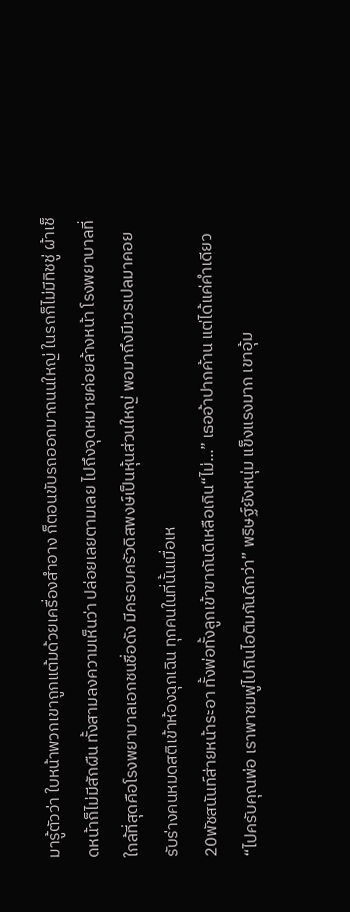มารู้ตัวว่า ใบหน้าพวกเขาถูกแต้มด้วยเครื่องสำอาง ก็ตอนขับรถออกมาถนนใหญ่ ในรถก็ไม่มีทิชชู่ ผ้าเช็ดหน้าก็ไม่มีสักผืน ทั้งสามลงความเห็นว่า ปล่อยเลยตามเลย ไปถึงจุดหมายค่อยล้างหน้า โรงพยาบาลที่ใกล้ที่สุดคือโรงพยาบาลเอกชนชื่อดัง มีครอบครัวดิสพงษ์เป็นหุ้นส่วนใหญ่ พอมาถึงมีเวรเปลมาคอยรับร่างคนหมดสติเข้าห้องฉุกเฉิน ทุกคนในที่นั้นเมื่อเห
20พัชสนันท์ส่ายหน้าระอา ทั้งพ่อทั้งลูกเข้าขากันดีเหลือเกิน“ไม่...” เธออ้าปากค้าน แต่ได้แค่คำเดียว“ไปครับคุณพ่อ เราพาชมพู่ไปกินไอติมกันดีกว่า” พริษฐ์ยังหนุ่ม แข็งแรงมาก เขาอุ้ม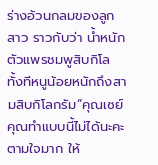ร่างอ้วนกลมของลูกสาว ราวกับว่า น้ำหนักตัวแพรชมพูสิบกิโล ทั้งทีหนูน้อยหนักถึงสามสิบกิโลกรัม“คุณเซย์ คุณทำแบบนี้ไม่ได้นะคะ ตามใจมาก ให้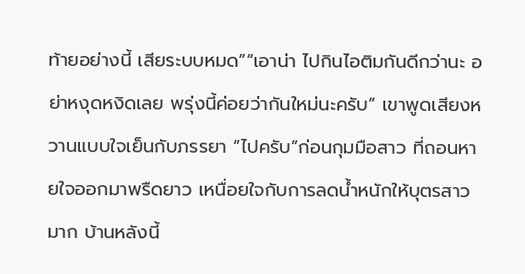ท้ายอย่างนี้ เสียระบบหมด”“เอาน่า ไปกินไอติมกันดีกว่านะ อย่าหงุดหงิดเลย พรุ่งนี้ค่อยว่ากันใหม่นะครับ” เขาพูดเสียงหวานแบบใจเย็นกับภรรยา “ไปครับ”ก่อนกุมมือสาว ที่ถอนหายใจออกมาพรืดยาว เหนื่อยใจกับการลดน้ำหนักให้บุตรสาวมาก บ้านหลังนี้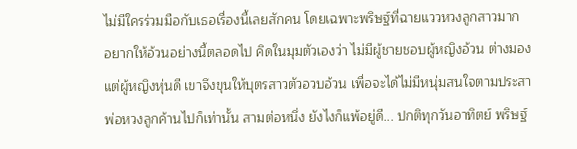ไม่มีใครร่วมมือกับเธอเรื่องนี้เลยสักคน โดยเฉพาะพริษฐ์ที่ฉายแววหวงลูกสาวมาก อยากให้อ้วนอย่างนี้ตลอดไป คิดในมุมตัวเองว่า ไม่มีผู้ชายชอบผู้หญิงอ้วน ต่างมองแต่ผู้หญิงหุ่นดี เขาจึงขุนให้บุตรสาวตัวอวบอ้วน เพื่อจะได้ไม่มีหนุ่มสนใจตามประสา พ่อหวงลูกค้านไปก็เท่านั้น สามต่อหนึ่ง ยังไงก็แพ้อยู่ดี... ปกติทุกวันอาทิตย์ พริษฐ์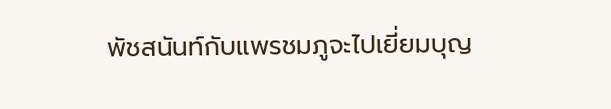พัชสนันท์กับแพรชมภูจะไปเยี่ยมบุญ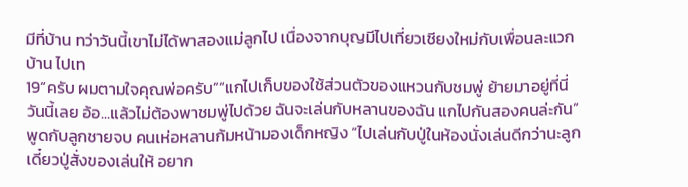มีที่บ้าน ทว่าวันนี้เขาไม่ได้พาสองแม่ลูกไป เนื่องจากบุญมีไปเที่ยวเชียงใหม่กับเพื่อนละแวกบ้าน ไปเท
19“ครับ ผมตามใจคุณพ่อครับ”“แกไปเก็บของใช้ส่วนตัวของแหวนกับชมพู่ ย้ายมาอยู่ที่นี่วันนี้เลย อ้อ...แล้วไม่ต้องพาชมพู่ไปด้วย ฉันจะเล่นกับหลานของฉัน แกไปกันสองคนล่ะกัน” พูดกับลูกชายจบ คนเห่อหลานก้มหน้ามองเด็กหญิง “ไปเล่นกับปู่ในห้องนั่งเล่นดีกว่านะลูก เดี๋ยวปู่สั่งของเล่นให้ อยาก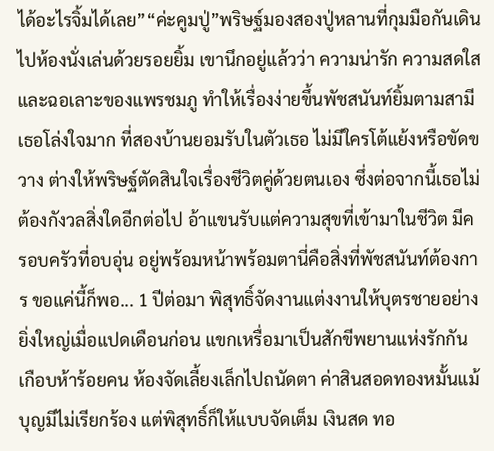ได้อะไรจิ้มได้เลย”“ค่ะคูมปู่”พริษฐ์มองสองปู่หลานที่กุมมือกันเดินไปห้องนั่งเล่นด้วยรอยยิ้ม เขานึกอยู่แล้วว่า ความน่ารัก ความสดใสและฉอเลาะของแพรชมภู ทำให้เรื่องง่ายขึ้นพัชสนันท์ยิ้มตามสามี เธอโล่งใจมาก ที่สองบ้านยอมรับในตัวเธอ ไม่มีใครโต้แย้งหรือขัดขวาง ต่างให้พริษฐ์ตัดสินใจเรื่องชีวิตคู่ด้วยตนเอง ซึ่งต่อจากนี้เธอไม่ต้องกังวลสิ่งใดอีกต่อไป อ้าแขนรับแต่ความสุขที่เข้ามาในชีวิต มีครอบครัวที่อบอุ่น อยู่พร้อมหน้าพร้อมตานี่คือสิ่งที่พัชสนันท์ต้องการ ขอแค่นี้ก็พอ... 1 ปีต่อมา พิสุทธิ์จัดงานแต่งงานให้บุตรชายอย่างยิ่งใหญ่เมื่อแปดเดือนก่อน แขกเหรื่อมาเป็นสักขีพยานแห่งรักกันเกือบห้าร้อยคน ห้องจัดเลี้ยงเล็กไปถนัดตา ค่าสินสอดทองหมั้นแม้บุญมีไม่เรียกร้อง แต่พิสุทธิ์ก็ให้แบบจัดเต็ม เงินสด ทอ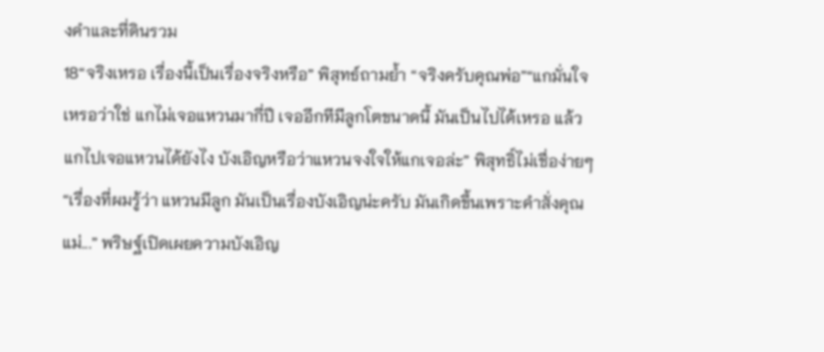งคำและที่ดินรวม
18“จริงเหรอ เรื่องนี้เป็นเรื่องจริงหรือ” พิสุทธ์ถามย้ำ “จริงครับคุณพ่อ”“แกมั่นใจเหรอว่าใช่ แกไม่เจอแหวนมากี่ปี เจออีกทีมีลูกโตขนาดนี้ มันเป็นไปได้เหรอ แล้วแกไปเจอแหวนได้ยังไง บังเอิญหรือว่าแหวนจงใจให้แกเจอล่ะ” พิสุทธิ์ไม่เชื่อง่ายๆ“เรื่องที่ผมรู้ว่า แหวนมีลูก มันเป็นเรื่องบังเอิญน่ะครับ มันเกิดขึ้นเพราะคำสั่งคุณแม่...” พริษฐ์เปิดเผยความบังเอิญ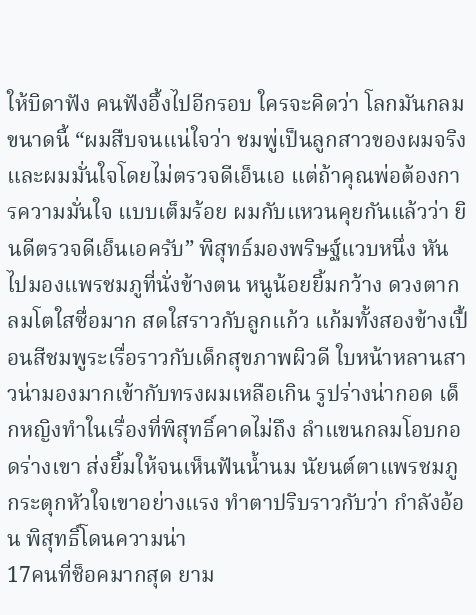ให้บิดาฟัง คนฟังอึ้งไปอีกรอบ ใครจะคิดว่า โลกมันกลมขนาดนี้ “ผมสืบจนแน่ใจว่า ชมพู่เป็นลูกสาวของผมจริง และผมมั่นใจโดยไม่ตรวจดีเอ็นเอ แต่ถ้าคุณพ่อต้องการความมั่นใจ แบบเต็มร้อย ผมกับแหวนคุยกันแล้วว่า ยินดีตรวจดีเอ็นเอครับ” พิสุทธ์มองพริษฐ์แวบหนึ่ง หันไปมองแพรชมภูที่นั่งข้างตน หนูน้อยยิ้มกว้าง ดวงตากลมโตใสซื่อมาก สดใสราวกับลูกแก้ว แก้มทั้งสองข้างเปื้อนสีชมพูระเรื่อราวกับเด็กสุขภาพผิวดี ใบหน้าหลานสาวน่ามองมากเข้ากับทรงผมเหลือเกิน รูปร่างน่ากอด เด็กหญิงทำในเรื่องที่พิสุทธิ์คาดไม่ถึง ลำแขนกลมโอบกอดร่างเขา ส่งยิ้มให้จนเห็นฟันน้ำนม นัยนต์ตาแพรชมภูกระตุกหัวใจเขาอย่างแรง ทำตาปริบราวกับว่า กำลังอ้อน พิสุทธิ์โดนความน่า
17คนที่ช็อคมากสุด ยาม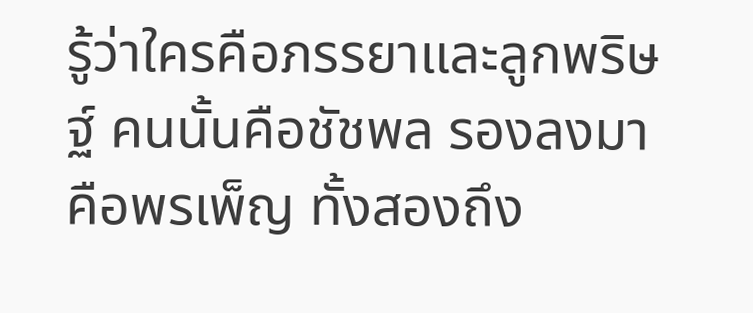รู้ว่าใครคือภรรยาและลูกพริษฐ์ คนนั้นคือชัชพล รองลงมาคือพรเพ็ญ ทั้งสองถึง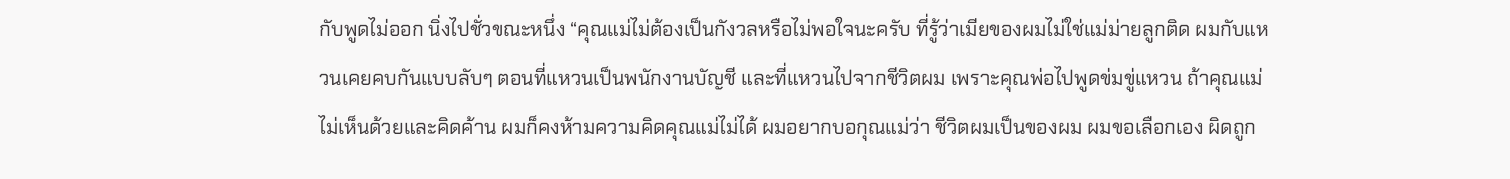กับพูดไม่ออก นิ่งไปชั่วขณะหนึ่ง “คุณแม่ไม่ต้องเป็นกังวลหรือไม่พอใจนะครับ ที่รู้ว่าเมียของผมไม่ใช่แม่ม่ายลูกติด ผมกับแหวนเคยคบกันแบบลับๆ ตอนที่แหวนเป็นพนักงานบัญชี และที่แหวนไปจากชีวิตผม เพราะคุณพ่อไปพูดข่มขู่แหวน ถ้าคุณแม่ไม่เห็นด้วยและคิดค้าน ผมก็คงห้ามความคิดคุณแม่ไม่ได้ ผมอยากบอกุณแม่ว่า ชีวิตผมเป็นของผม ผมขอเลือกเอง ผิดถูก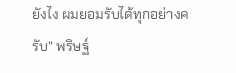ยังไง ผมยอมรับได้ทุกอย่างครับ” พริษฐ์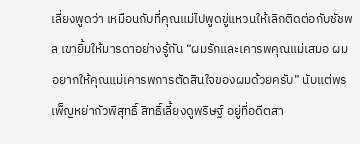เลี่ยงพูดว่า เหมือนกับที่คุณแม่ไปพูดขู่แหวนให้เลิกติดต่อกับชัชพล เขายิ้มให้มารดาอย่างรู้กัน “ผมรักและเคารพคุณแม่เสมอ ผมอยากให้คุณแม่เคารพการตัดสินใจของผมด้วยครับ” นับแต่พรเพ็ญหย่ากัวพิสุทธิ์ สิทธิ์เลี้ยงดูพริษฐ์ อยู่ที่อดีตสา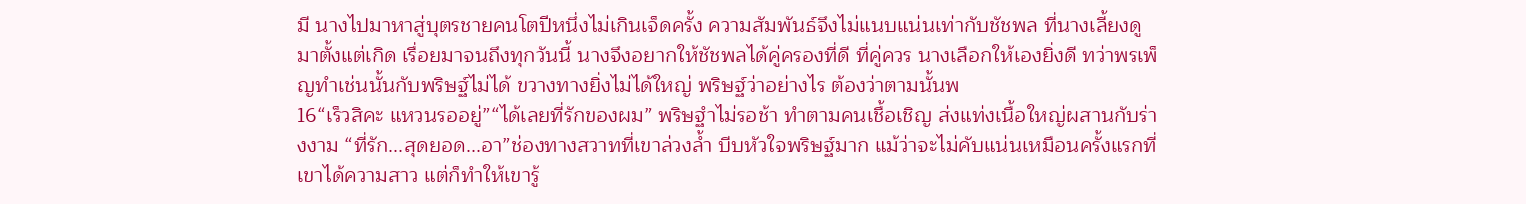มี นางไปมาหาสู่บุตรชายคนโตปีหนึ่งไม่เกินเจ็ดครั้ง ความสัมพันธ์จึงไม่แนบแน่นเท่ากับชัชพล ที่นางเลี้ยงดูมาตั้งแต่เกิด เรื่อยมาจนถึงทุกวันนี้ นางจึงอยากให้ชัชพลได้คู่ครองที่ดี ที่คู่ควร นางเลือกให้เองยิ่งดี ทว่าพรเพ็ญทำเช่นนั้นกับพริษฐ์ไม่ได้ ขวางทางยิ่งไม่ได้ใหญ่ พริษฐ์ว่าอย่างไร ต้องว่าตามนั้นพ
16“เร็วสิคะ แหวนรออยู่”“ได้เลยที่รักของผม” พริษฐำไม่รอช้า ทำตามคนเชื้อเชิญ ส่งแท่งเนื้อใหญ่ผสานกับร่างงาม “ที่รัก...สุดยอด...อา”ช่องทางสวาทที่เขาล่วงล้ำ บีบหัวใจพริษฐ์มาก แม้ว่าจะไม่คับแน่นเหมือนครั้งแรกที่เขาได้ความสาว แต่ก็ทำให้เขารู้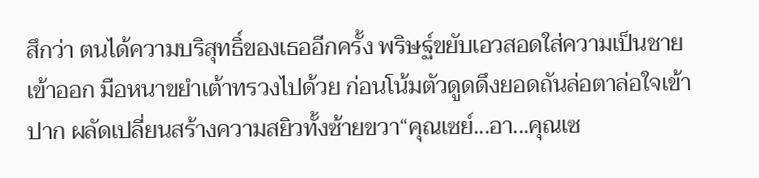สึกว่า ตนได้ความบริสุทธิ์ของเธออีกครั้ง พริษฐ์ขยับเอวสอดใส่ความเป็นชายเข้าออก มือหนาขยำเต้าทรวงไปด้วย ก่อนโน้มตัวดูดดึงยอดถันล่อตาล่อใจเข้าปาก ผลัดเปลี่ยนสร้างความสยิวทั้งซ้ายขวา“คุณเซย์...อา...คุณเซ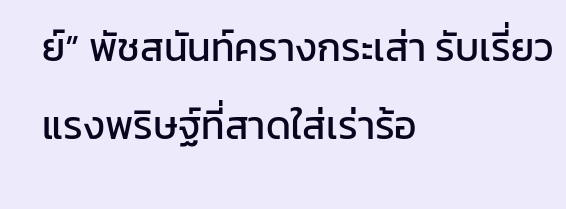ย์” พัชสนันท์ครางกระเส่า รับเรี่ยวแรงพริษฐ์ที่สาดใส่เร่าร้อ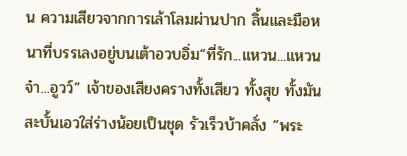น ความเสียวจากการเล้าโลมผ่านปาก ลิ้นและมือหนาที่บรรเลงอยู่บนเต้าอวบอิ่ม“ที่รัก...แหวน...แหวนจ๋า...อูวว์” เจ้าของเสียงครางทั้งเสียว ทั้งสุข ทั้งมัน สะบั้นเอวใส่ร่างน้อยเป็นชุด รัวเร็วบ้าคลั่ง “พระ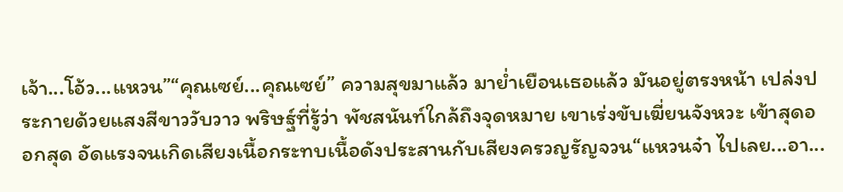เจ้า...โอ้ว...แหวน”“คุณเซย์...คุณเซย์” ความสุขมาแล้ว มาย่ำเยือนเธอแล้ว มันอยู่ตรงหน้า เปล่งประกายด้วยแสงสีขาววับวาว พริษฐ์ที่รู้ว่า พัชสนันท์ใกล้ถึงจุดหมาย เขาเร่งขับเฆี่ยนจังหวะ เข้าสุดออกสุด อัดแรงจนเกิดเสียงเนื้อกระทบเนื้อดังประสานกับเสียงครวญรัญจวน“แหวนจ๋า ไปเลย...อา...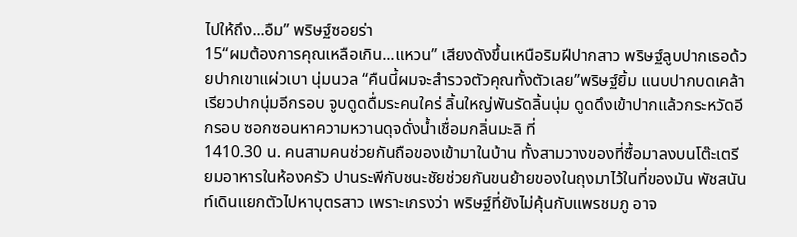ไปให้ถึง...อืม” พริษฐ์ซอยร่า
15“ผมต้องการคุณเหลือเกิน...แหวน” เสียงดังขึ้นเหนือริมฝีปากสาว พริษฐ์ลูบปากเธอด้วยปากเขาแผ่วเบา นุ่มนวล “คืนนี้ผมจะสำรวจตัวคุณทั้งตัวเลย”พริษฐ์ยิ้ม แนบปากบดเคล้าเรียวปากนุ่มอีกรอบ จูบดูดดื่มระคนใคร่ ลิ้นใหญ่พันรัดลิ้นนุ่ม ดูดดึงเข้าปากแล้วกระหวัดอีกรอบ ซอกซอนหาความหวานดุจดั่งน้ำเชื่อมกลิ่นมะลิ ที่
1410.30 น. คนสามคนช่วยกันถือของเข้ามาในบ้าน ทั้งสามวางของที่ซื้อมาลงบนโต๊ะเตรียมอาหารในห้องครัว ปานระพีกับชนะชัยช่วยกันขนย้ายของในถุงมาไว้ในที่ของมัน พัชสนันท์เดินแยกตัวไปหาบุตรสาว เพราะเกรงว่า พริษฐ์ที่ยังไม่คุ้นกับแพรชมภู อาจ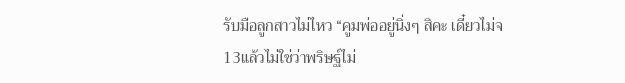รับมือลูกสาวไม่ไหว “คูมพ่ออยู่นิ่งๆ สิคะ เดี๋ยวไม่จ
13แล้วไม่ใช่ว่าพริษฐ์ไม่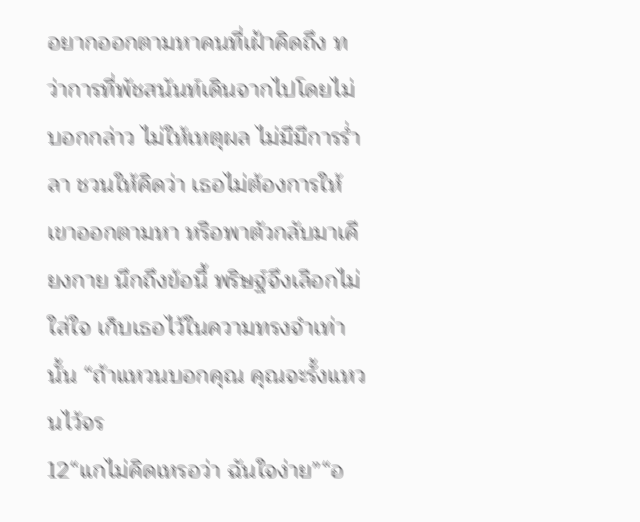อยากออกตามหาคนที่เฝ้าคิดถึง ทว่าการที่พัชสนันท์เดินจากไปโดยไม่บอกกล่าว ไม่ให้เหตุผล ไม่มีมีการร่ำลา ชวนให้คิดว่า เธอไม่ต้องการให้เขาออกตามหา หรือพาตัวกลับมาเคียงกาย นึกถึงข้อนี้ พริษฐ์จึงเลือกไม่ใส่ใจ เก็บเธอไว้ในความทรงจำเท่านั้น “ถ้าแหวนบอกคุณ คุณจะรั้งแหวนไว้จร
12“แกไม่คิดเหรอว่า ฉันใจง่าย”“อ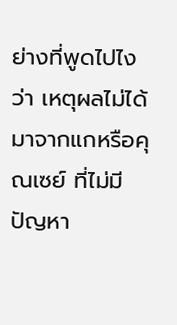ย่างที่พูดไปไงว่า เหตุผลไม่ได้มาจากแกหรือคุณเซย์ ที่ไม่มีปัญหา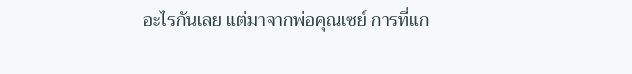อะไรกันเลย แต่มาจากพ่อคุณเซย์ การที่แก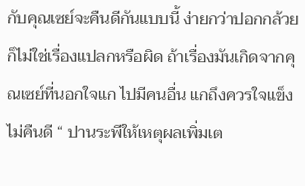กับคุณเซย์จะคืนดีกันแบบนี้ ง่ายกว่าปอกกล้วยก็ไม่ใช่เรื่องแปลกหรือผิด ถ้าเรื่องมันเกิดจากคุณเซย์ที่นอกใจแก ไปมีคนอื่น แกถึงควรใจแข็ง ไม่คืนดี “ ปานระพีให้เหตุผลเพิ่มเต